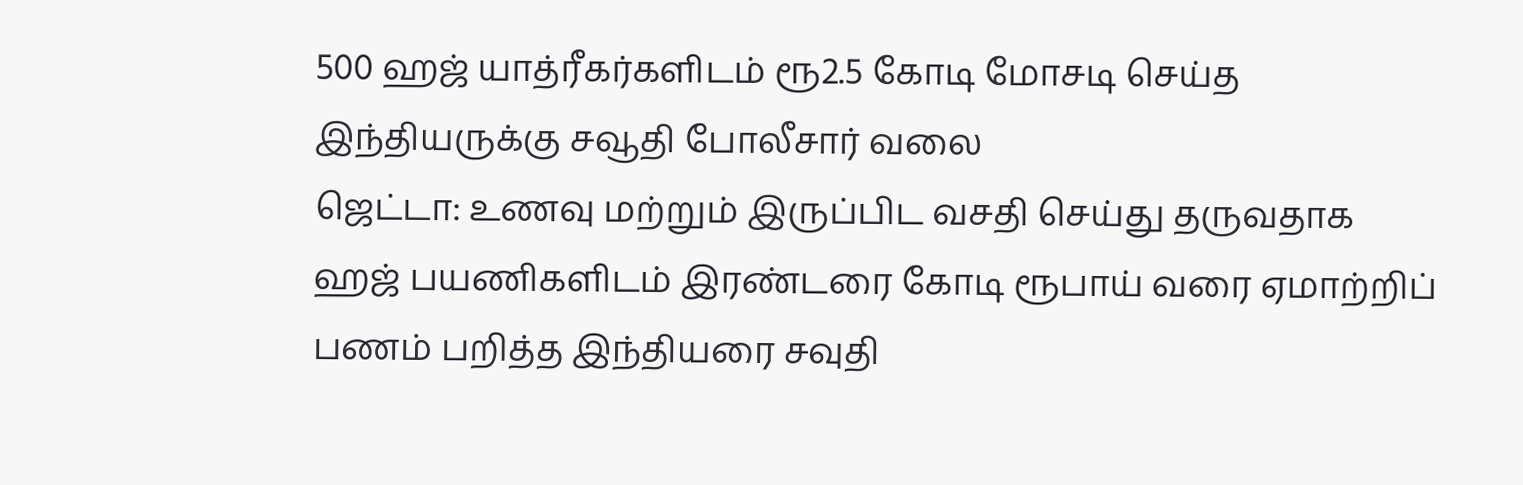500 ஹஜ் யாத்ரீகர்களிடம் ரூ2.5 கோடி மோசடி செய்த இந்தியருக்கு சவூதி போலீசார் வலை
ஜெட்டா: உணவு மற்றும் இருப்பிட வசதி செய்து தருவதாக ஹஜ் பயணிகளிடம் இரண்டரை கோடி ரூபாய் வரை ஏமாற்றிப் பணம் பறித்த இந்தியரை சவுதி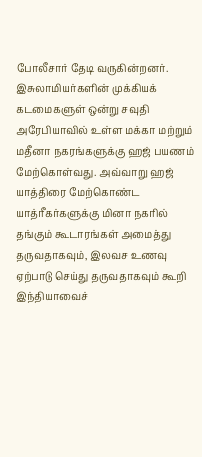போலீசார் தேடி வருகின்றனர்.
இசுலாமியர்களின் முக்கியக் கடமைகளுள் ஒன்று சவுதி அரேபியாவில் உள்ள மக்கா மற்றும் மதீனா நகரங்களுக்கு ஹஜ் பயணம் மேற்கொள்வது. அவ்வாறு ஹஜ் யாத்திரை மேற்கொண்ட யாத்ரீகர்களுக்கு மினா நகரில் தங்கும் கூடாரங்கள் அமைத்து தருவதாகவும், இலவச உணவு ஏற்பாடு செய்து தருவதாகவும் கூறி இந்தியாவைச்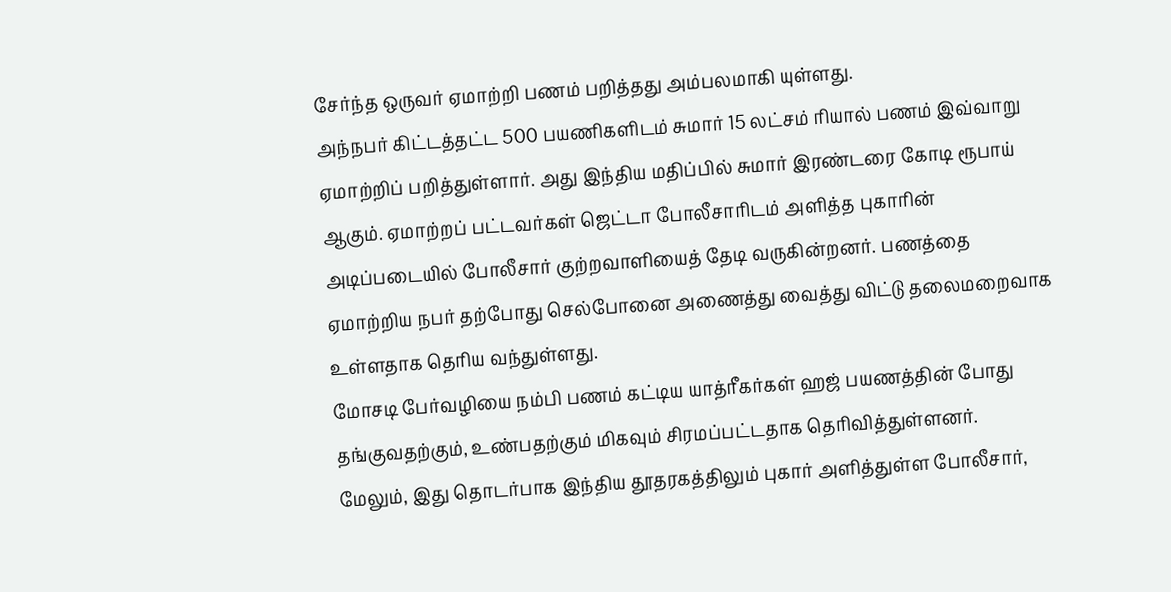சேர்ந்த ஒருவர் ஏமாற்றி பணம் பறித்தது அம்பலமாகி யுள்ளது.
அந்நபர் கிட்டத்தட்ட 500 பயணிகளிடம் சுமார் 15 லட்சம் ரியால் பணம் இவ்வாறு ஏமாற்றிப் பறித்துள்ளார். அது இந்திய மதிப்பில் சுமார் இரண்டரை கோடி ரூபாய் ஆகும். ஏமாற்றப் பட்டவர்கள் ஜெட்டா போலீசாரிடம் அளித்த புகாரின் அடிப்படையில் போலீசார் குற்றவாளியைத் தேடி வருகின்றனர். பணத்தை ஏமாற்றிய நபர் தற்போது செல்போனை அணைத்து வைத்து விட்டு தலைமறைவாக உள்ளதாக தெரிய வந்துள்ளது.
மோசடி பேர்வழியை நம்பி பணம் கட்டிய யாத்ரீகர்கள் ஹஜ் பயணத்தின் போது தங்குவதற்கும், உண்பதற்கும் மிகவும் சிரமப்பட்டதாக தெரிவித்துள்ளனர்.
மேலும், இது தொடர்பாக இந்திய தூதரகத்திலும் புகார் அளித்துள்ள போலீசார்,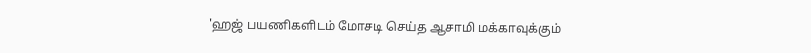'ஹஜ் பயணிகளிடம் மோசடி செய்த ஆசாமி மக்காவுக்கும்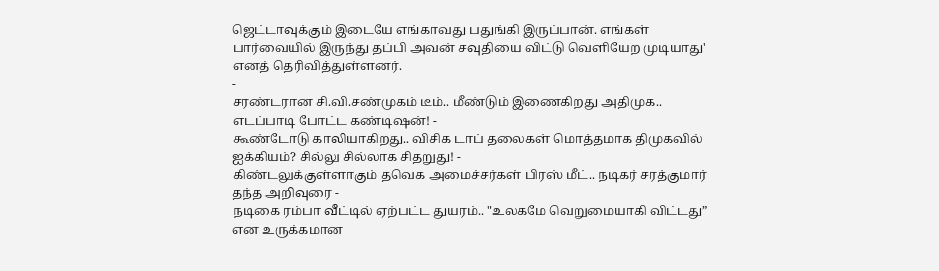ஜெட்டாவுக்கும் இடையே எங்காவது பதுங்கி இருப்பான். எங்கள் பார்வையில் இருந்து தப்பி அவன் சவுதியை விட்டு வெளியேற முடியாது' எனத் தெரிவித்துள்ளனர்.
-
சரண்டரான சி.வி.சண்முகம் டீம்.. மீண்டும் இணைகிறது அதிமுக.. எடப்பாடி போட்ட கண்டிஷன்! -
கூண்டோடு காலியாகிறது.. விசிக டாப் தலைகள் மொத்தமாக திமுகவில் ஐக்கியம்? சில்லு சில்லாக சிதறுது! -
கிண்டலுக்குள்ளாகும் தவெக அமைச்சர்கள் பிரஸ் மீட்.. நடிகர் சரத்குமார் தந்த அறிவுரை -
நடிகை ரம்பா வீட்டில் ஏற்பட்ட துயரம்.. "உலகமே வெறுமையாகி விட்டது” என உருக்கமான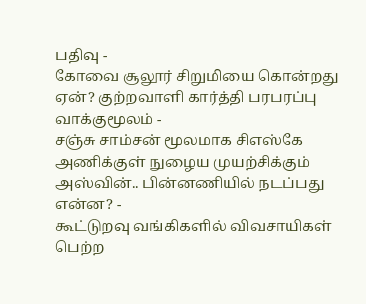பதிவு -
கோவை சூலூர் சிறுமியை கொன்றது ஏன்? குற்றவாளி கார்த்தி பரபரப்பு வாக்குமூலம் -
சஞ்சு சாம்சன் மூலமாக சிஎஸ்கே அணிக்குள் நுழைய முயற்சிக்கும் அஸ்வின்.. பின்னணியில் நடப்பது என்ன? -
கூட்டுறவு வங்கிகளில் விவசாயிகள் பெற்ற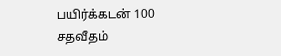பயிர்க்கடன் 100 சதவீதம்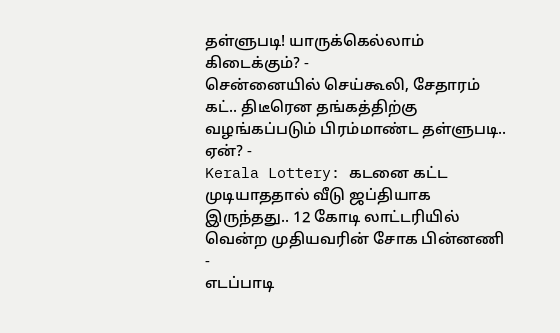தள்ளுபடி! யாருக்கெல்லாம் கிடைக்கும்? -
சென்னையில் செய்கூலி, சேதாரம் கட்.. திடீரென தங்கத்திற்கு வழங்கப்படும் பிரம்மாண்ட தள்ளுபடி.. ஏன்? -
Kerala Lottery: கடனை கட்ட முடியாததால் வீடு ஜப்தியாக இருந்தது.. 12 கோடி லாட்டரியில் வென்ற முதியவரின் சோக பின்னணி -
எடப்பாடி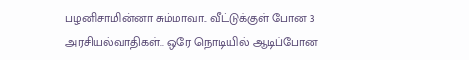பழனிசாமின்னா சும்மாவா.. வீட்டுக்குள் போன 3 அரசியல்வாதிகள்.. ஒரே நொடியில் ஆடிப்போன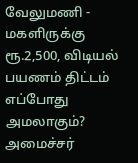வேலுமணி -
மகளிருக்கு ரூ.2,500, விடியல் பயணம் திட்டம் எப்போது அமலாகும்? அமைச்சர்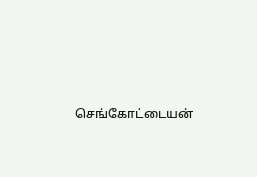செங்கோட்டையன்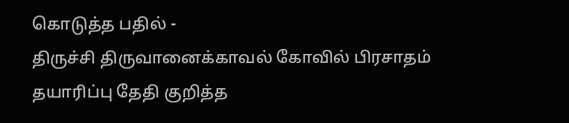கொடுத்த பதில் -
திருச்சி திருவானைக்காவல் கோவில் பிரசாதம் தயாரிப்பு தேதி குறித்த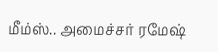மீம்ஸ்.. அமைச்சர் ரமேஷ்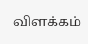விளக்கம்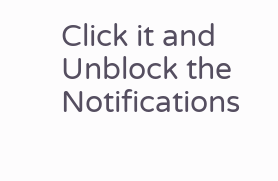Click it and Unblock the Notifications